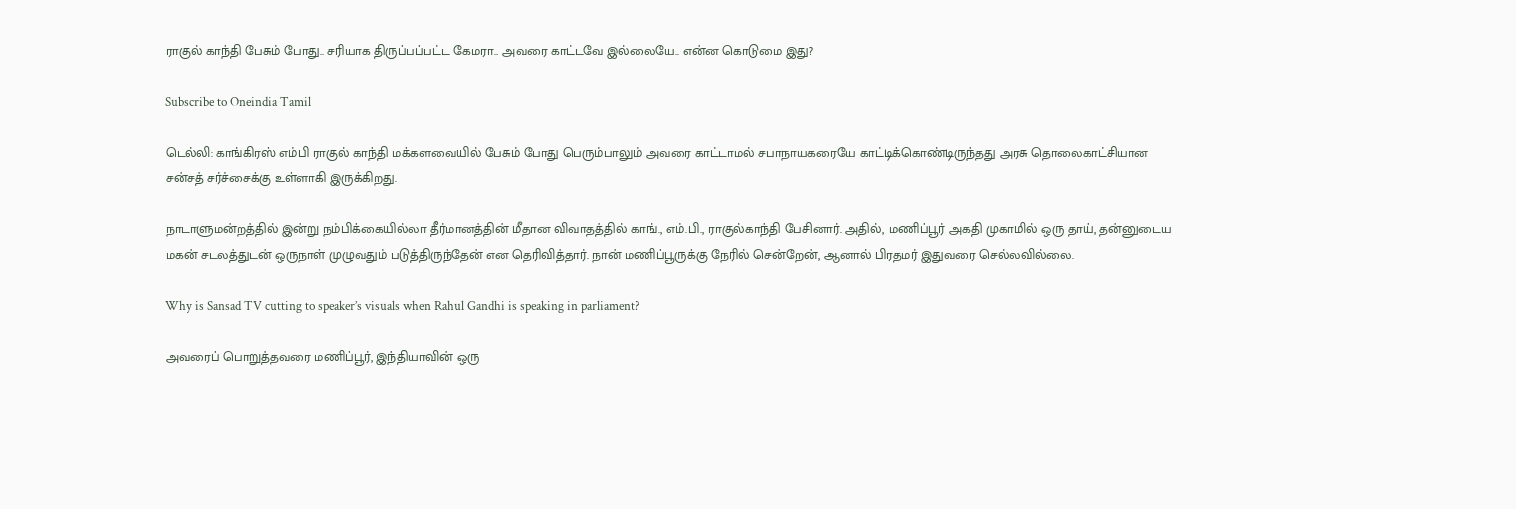ராகுல் காந்தி பேசும் போது.. சரியாக திருப்பப்பட்ட கேமரா.. அவரை காட்டவே இல்லையே.. என்ன கொடுமை இது?

Subscribe to Oneindia Tamil

டெல்லி: காங்கிரஸ் எம்பி ராகுல் காந்தி மக்களவையில் பேசும் போது பெரும்பாலும் அவரை காட்டாமல் சபாநாயகரையே காட்டிக்கொண்டிருந்தது அரசு தொலைகாட்சியான சன்சத் சர்ச்சைக்கு உள்ளாகி இருக்கிறது.

நாடாளுமன்றத்தில் இன்று நம்பிக்கையில்லா தீர்மானத்தின் மீதான விவாதத்தில் காங்., எம்.பி., ராகுல்காந்தி பேசினார். அதில், மணிப்பூர் அகதி முகாமில் ஒரு தாய், தன்னுடைய மகன் சடலத்துடன் ஒருநாள் முழுவதும் படுத்திருந்தேன் என தெரிவித்தார். நான் மணிப்பூருக்கு நேரில் சென்றேன், ஆனால் பிரதமர் இதுவரை செல்லவில்லை.

Why is Sansad TV cutting to speaker’s visuals when Rahul Gandhi is speaking in parliament?

அவரைப் பொறுத்தவரை மணிப்பூர், இந்தியாவின் ஒரு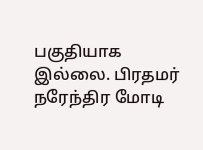பகுதியாக இல்லை. பிரதமர் நரேந்திர மோடி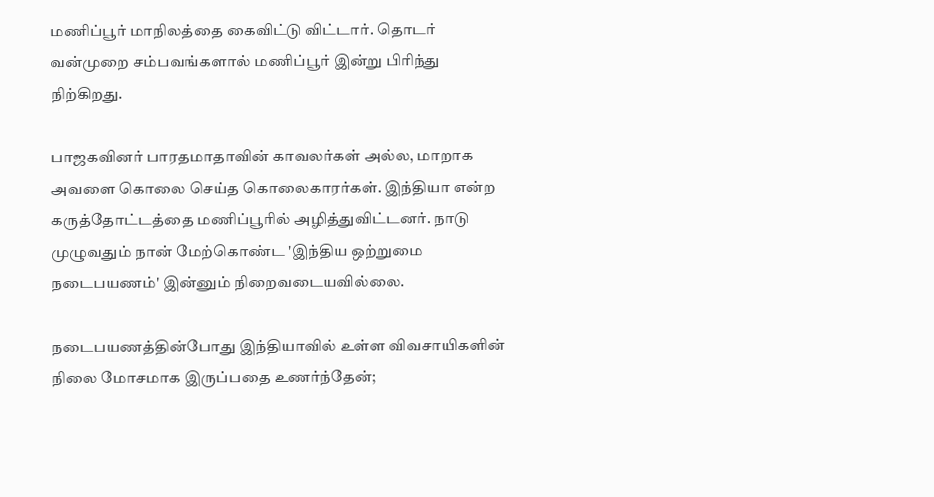மணிப்பூர் மாநிலத்தை கைவிட்டு விட்டார். தொடர் வன்முறை சம்பவங்களால் மணிப்பூர் இன்று பிரிந்து நிற்கிறது.

பாஜகவினர் பாரதமாதாவின் காவலர்கள் அல்ல, மாறாக அவளை கொலை செய்த கொலைகாரர்கள். இந்தியா என்ற கருத்தோட்டத்தை மணிப்பூரில் அழித்துவிட்டனர். நாடு முழுவதும் நான் மேற்கொண்ட 'இந்திய ஒற்றுமை நடைபயணம்' இன்னும் நிறைவடையவில்லை.

நடைபயணத்தின்போது இந்தியாவில் உள்ள விவசாயிகளின் நிலை மோசமாக இருப்பதை உணர்ந்தேன்;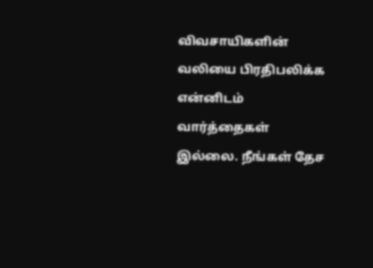விவசாயிகளின் வலியை பிரதிபலிக்க என்னிடம் வார்த்தைகள் இல்லை. நீங்கள் தேச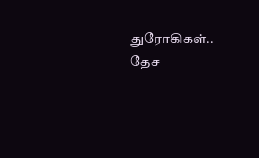துரோகிகள்.. தேச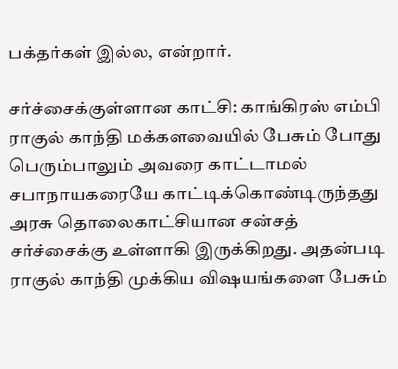பக்தர்கள் இல்ல, என்றார்.

சர்ச்சைக்குள்ளான காட்சி: காங்கிரஸ் எம்பி ராகுல் காந்தி மக்களவையில் பேசும் போது பெரும்பாலும் அவரை காட்டாமல் சபாநாயகரையே காட்டிக்கொண்டிருந்தது அரசு தொலைகாட்சியான சன்சத் சர்ச்சைக்கு உள்ளாகி இருக்கிறது. அதன்படி ராகுல் காந்தி முக்கிய விஷயங்களை பேசும்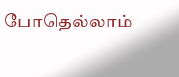போதெல்லாம்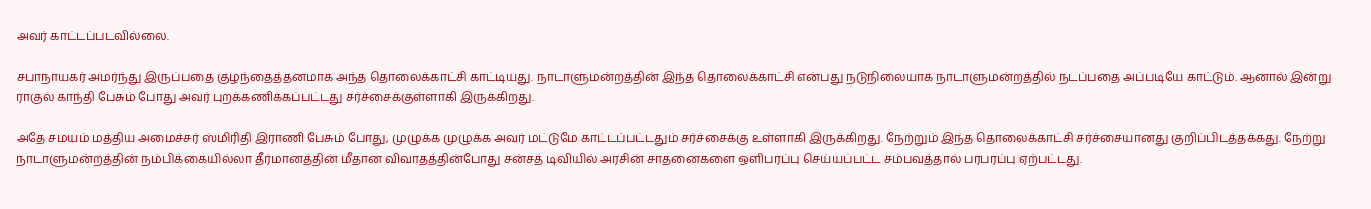அவர் காட்டப்படவில்லை.

சபாநாயகர் அமர்ந்து இருப்பதை குழந்தைத்தனமாக அந்த தொலைக்காட்சி காட்டியது. நாடாளுமன்றத்தின் இந்த தொலைக்காட்சி என்பது நடுநிலையாக நாடாளுமன்றத்தில் நடப்பதை அப்படியே காட்டும். ஆனால் இன்று ராகுல் காந்தி பேசும் போது அவர் புறக்கணிக்கப்பட்டது சர்ச்சைக்குள்ளாகி இருக்கிறது.

அதே சமயம் மத்திய அமைச்சர் ஸ்மிரிதி இராணி பேசும் போது, முழுக்க முழுக்க அவர் மட்டுமே காட்டப்பட்டதும் சர்ச்சைக்கு உள்ளாகி இருக்கிறது. நேற்றும் இந்த தொலைக்காட்சி சர்ச்சையானது குறிப்பிடத்தக்கது. நேற்று நாடாளுமன்றத்தின் நம்பிக்கையில்லா தீர்மானத்தின் மீதான விவாதத்தின்போது சன்சத் டிவியில் அரசின் சாதனைகளை ஒளிபரப்பு செய்யப்பட்ட சம்பவத்தால் பரபரப்பு ஏற்பட்டது.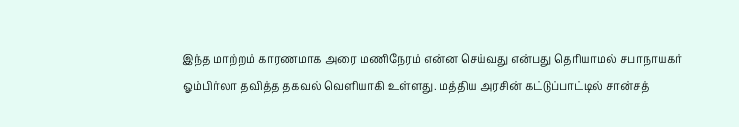இந்த மாற்றம் காரணமாக அரை மணிநேரம் என்ன செய்வது என்பது தெரியாமல் சபாநாயகர் ஓம்பிர்லா தவித்த தகவல் வெளியாகி உள்ளது. மத்திய அரசின் கட்டுப்பாட்டில் சான்சத்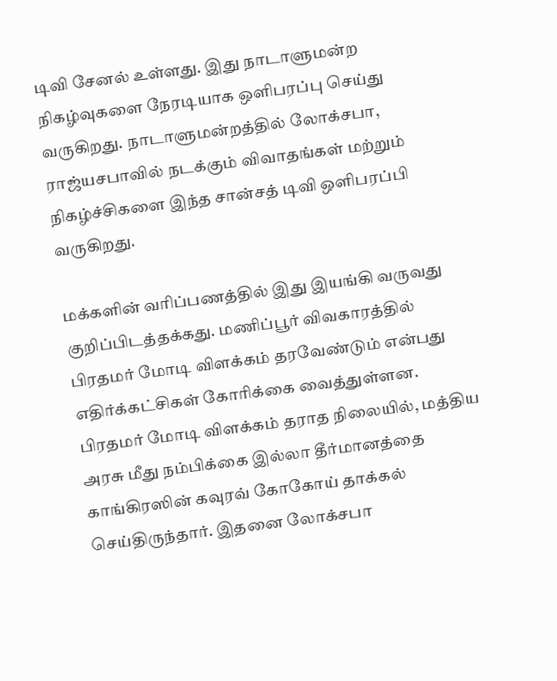டிவி சேனல் உள்ளது. இது நாடாளுமன்ற நிகழ்வுகளை நேரடியாக ஒளிபரப்பு செய்து வருகிறது. நாடாளுமன்றத்தில் லோக்சபா, ராஜ்யசபாவில் நடக்கும் விவாதங்கள் மற்றும் நிகழ்ச்சிகளை இந்த சான்சத் டிவி ஒளிபரப்பி வருகிறது.

மக்களின் வரிப்பணத்தில் இது இயங்கி வருவது குறிப்பிடத்தக்கது. மணிப்பூர் விவகாரத்தில் பிரதமர் மோடி விளக்கம் தரவேண்டும் என்பது எதிர்க்கட்சிகள் கோரிக்கை வைத்துள்ளன. பிரதமர் மோடி விளக்கம் தராத நிலையில், மத்திய அரசு மீது நம்பிக்கை இல்லா தீர்மானத்தை காங்கிரஸின் கவுரவ் கோகோய் தாக்கல் செய்திருந்தார். இதனை லோக்சபா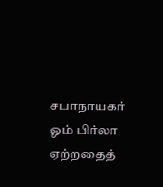சபாநாயகர் ஓம் பிர்லா ஏற்றதைத்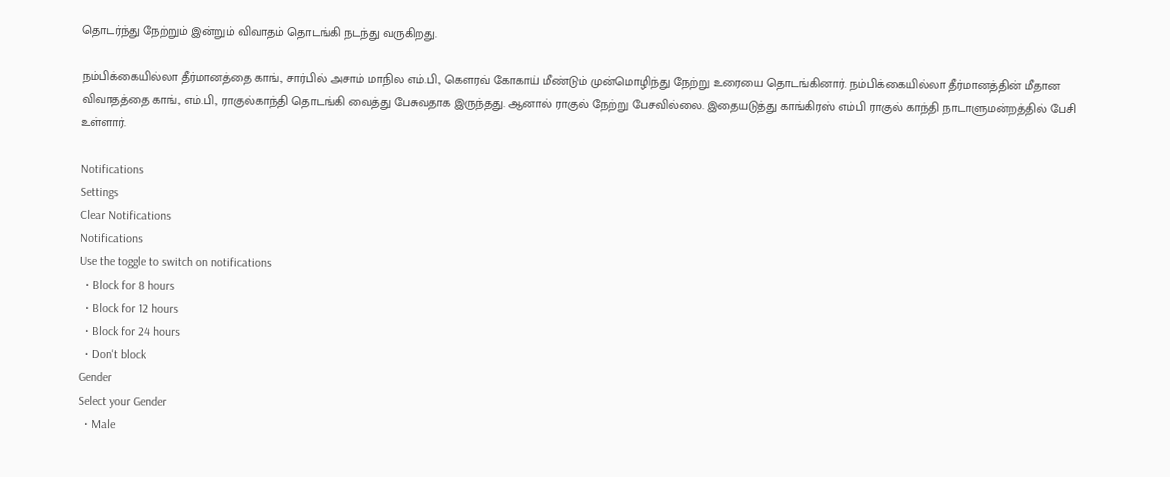தொடர்ந்து நேற்றும் இன்றும் விவாதம் தொடங்கி நடந்து வருகிறது.

நம்பிக்கையில்லா தீர்மானத்தை காங்., சார்பில் அசாம் மாநில எம்.பி., கெளரவ் கோகாய் மீண்டும் முன்மொழிந்து நேற்று உரையை தொடங்கினார். நம்பிக்கையில்லா தீர்மானத்தின் மீதான விவாதத்தை காங்., எம்.பி., ராகுல்காந்தி தொடங்கி வைத்து பேசுவதாக இருந்தது. ஆனால் ராகுல் நேற்று பேசவில்லை. இதையடுத்து காங்கிரஸ் எம்பி ராகுல் காந்தி நாடாளுமன்றத்தில் பேசி உள்ளார்.

Notifications
Settings
Clear Notifications
Notifications
Use the toggle to switch on notifications
  • Block for 8 hours
  • Block for 12 hours
  • Block for 24 hours
  • Don't block
Gender
Select your Gender
  • Male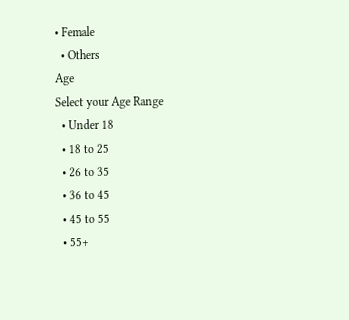• Female
  • Others
Age
Select your Age Range
  • Under 18
  • 18 to 25
  • 26 to 35
  • 36 to 45
  • 45 to 55
  • 55+